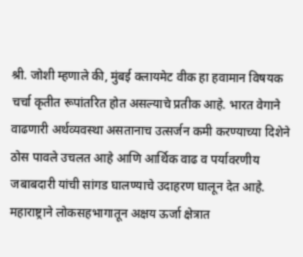श्री. जोशी म्हणाले की, मुंबई क्लायमेट वीक हा हवामान विषयक चर्चा कृतीत रूपांतरित होत असल्याचे प्रतीक आहे. भारत वेगाने वाढणारी अर्थव्यवस्था असतानाच उत्सर्जन कमी करण्याच्या दिशेने ठोस पावले उचलत आहे आणि आर्थिक वाढ व पर्यावरणीय जबाबदारी यांची सांगड घालण्याचे उदाहरण घालून देत आहे. महाराष्ट्राने लोकसहभागातून अक्षय ऊर्जा क्षेत्रात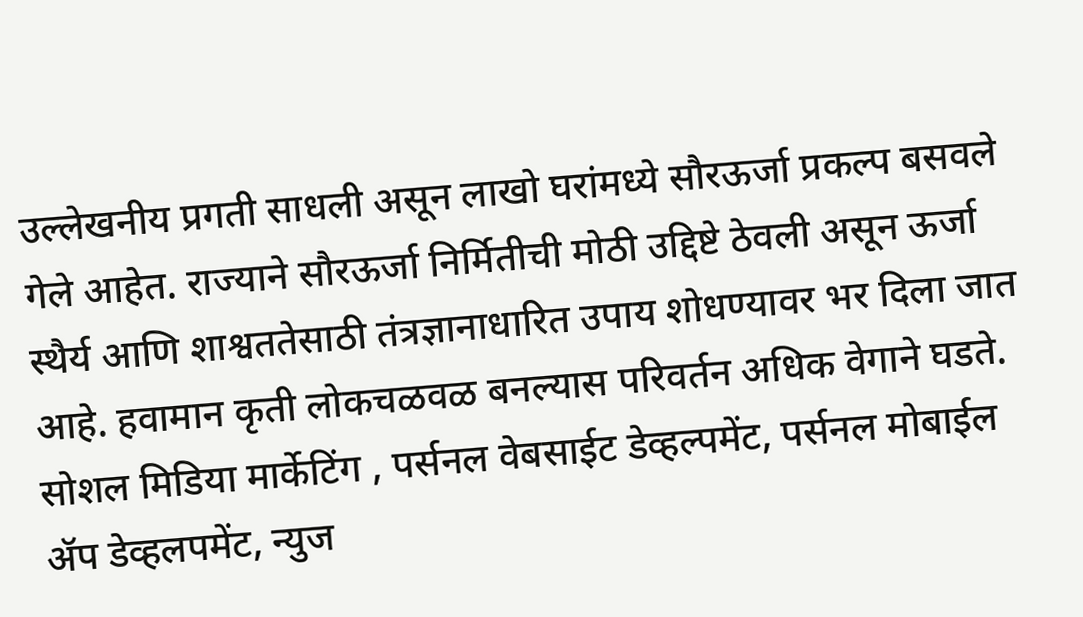उल्लेखनीय प्रगती साधली असून लाखो घरांमध्ये सौरऊर्जा प्रकल्प बसवले गेले आहेत. राज्याने सौरऊर्जा निर्मितीची मोठी उद्दिष्टे ठेवली असून ऊर्जा स्थैर्य आणि शाश्वततेसाठी तंत्रज्ञानाधारित उपाय शोधण्यावर भर दिला जात आहे. हवामान कृती लोकचळवळ बनल्यास परिवर्तन अधिक वेगाने घडते.
सोशल मिडिया मार्केटिंग , पर्सनल वेबसाईट डेव्हल्पमेंट, पर्सनल मोबाईल ॲप डेव्हलपमेंट, न्युज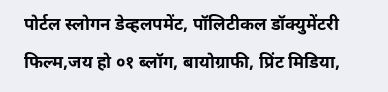पोर्टल स्लोगन डेव्हलपमेंट, पॉलिटीकल डॉक्युमेंटरी फिल्म,जय हो ०१ ब्लॉग, बायोग्राफी, प्रिंट मिडिया,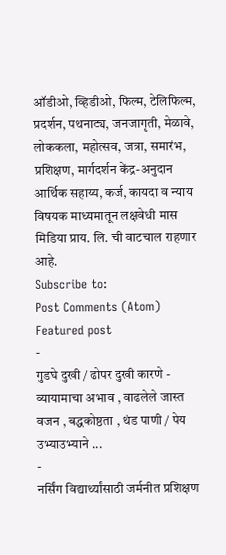ऑडीओ, व्हिडीओ, फिल्म, टेलिफिल्म, प्रदर्शन, पथनाट्य, जनजागृती, मेळावे, लोककला, महोत्सव, जत्रा, समारंभ, प्रशिक्षण, मार्गदर्शन केंद्र-अनुदान आर्थिक सहाय्य, कर्ज, कायदा व न्याय विषयक माध्यमातून लक्षवेधी मास मिडिया प्राय. लि. ची वाटचाल राहणार आहे.
Subscribe to:
Post Comments (Atom)
Featured post
-
गुडघे दुखी / ढोपर दुखी कारणे - व्यायामाचा अभाव , वाढलेले जास्त वजन , बद्धकोष्ठता , थंड पाणी / पेय उभ्याउभ्याने ...
-
नर्सिंग विद्यार्थ्यांसाठी जर्मनीत प्रशिक्षण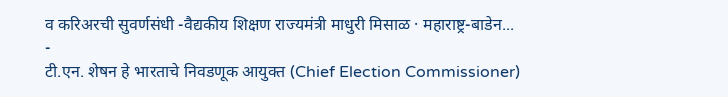व करिअरची सुवर्णसंधी -वैद्यकीय शिक्षण राज्यमंत्री माधुरी मिसाळ · महाराष्ट्र-बाडेन...
-
टी.एन. शेषन हे भारताचे निवडणूक आयुक्त (Chief Election Commissioner)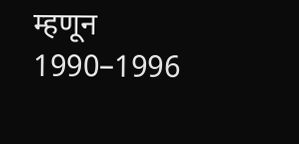म्हणून 1990–1996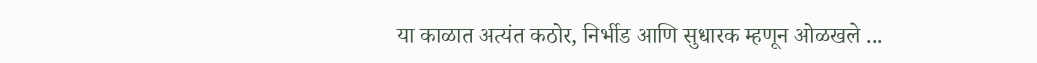या काळात अत्यंत कठोर, निर्भीड आणि सुधारक म्हणून ओळखले ...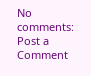No comments:
Post a Comment